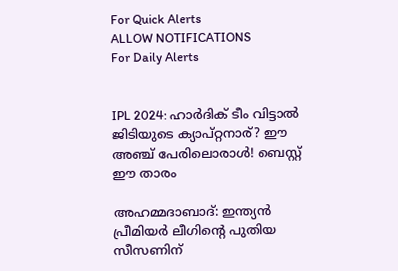For Quick Alerts
ALLOW NOTIFICATIONS
For Daily Alerts


IPL 2024: ഹാര്‍ദിക് ടീം വിട്ടാല്‍ ജിടിയുടെ ക്യാപ്റ്റനാര്? ഈ അഞ്ച് പേരിലൊരാള്‍! ബെസ്റ്റ് ഈ താരം

അഹമ്മദാബാദ്: ഇന്ത്യന്‍ പ്രീമിയര്‍ ലീഗിന്റെ പുതിയ സീസണിന്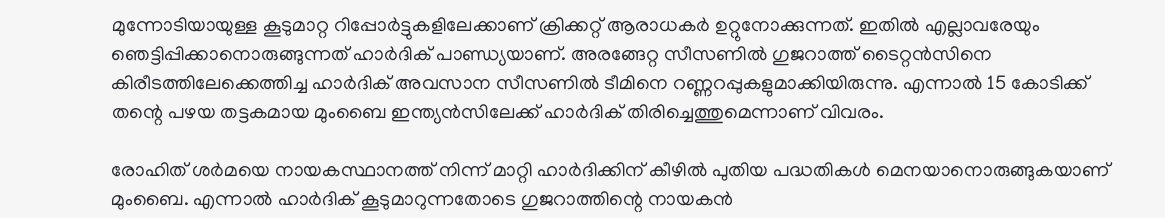മുന്നോടിയായുള്ള കൂടുമാറ്റ റിപ്പോര്‍ട്ടുകളിലേക്കാണ് ക്രിക്കറ്റ് ആരാധകര്‍ ഉറ്റുനോക്കുന്നത്. ഇതില്‍ എല്ലാവരേയും ഞെട്ടിപ്പിക്കാനൊരുങ്ങുന്നത് ഹാര്‍ദിക് പാണ്ഡ്യയാണ്. അരങ്ങേറ്റ സീസണില്‍ ഗുജറാത്ത് ടൈറ്റന്‍സിനെ കിരീടത്തിലേക്കെത്തിച്ച ഹാര്‍ദിക് അവസാന സീസണില്‍ ടീമിനെ റണ്ണറപ്പുകളുമാക്കിയിരുന്നു. എന്നാല്‍ 15 കോടിക്ക് തന്റെ പഴയ തട്ടകമായ മുംബൈ ഇന്ത്യന്‍സിലേക്ക് ഹാര്‍ദിക് തിരിച്ചെത്തുമെന്നാണ് വിവരം.

രോഹിത് ശര്‍മയെ നായകസ്ഥാനത്ത് നിന്ന് മാറ്റി ഹാര്‍ദിക്കിന് കീഴില്‍ പുതിയ പദ്ധതികള്‍ മെനയാനൊരുങ്ങുകയാണ് മുംബൈ. എന്നാല്‍ ഹാര്‍ദിക് കൂടുമാറുന്നതോടെ ഗുജറാത്തിന്റെ നായകന്‍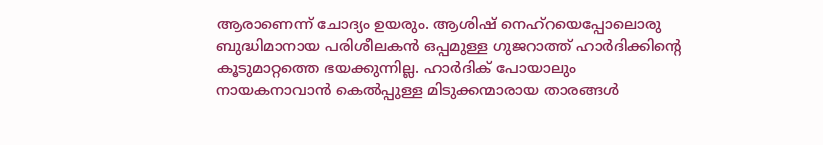ആരാണെന്ന് ചോദ്യം ഉയരും. ആശിഷ് നെഹ്‌റയെപ്പോലൊരു ബുദ്ധിമാനായ പരിശീലകന്‍ ഒപ്പമുള്ള ഗുജറാത്ത് ഹാര്‍ദിക്കിന്റെ കൂടുമാറ്റത്തെ ഭയക്കുന്നില്ല. ഹാര്‍ദിക് പോയാലും നായകനാവാന്‍ കെല്‍പ്പുള്ള മിടുക്കന്മാരായ താരങ്ങള്‍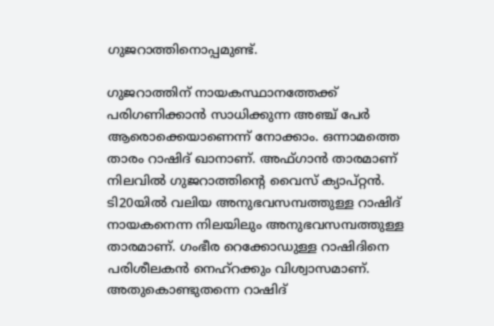ഗുജറാത്തിനൊപ്പമുണ്ട്.

ഗുജറാത്തിന് നായകസ്ഥാനത്തേക്ക് പരിഗണിക്കാന്‍ സാധിക്കുന്ന അഞ്ച് പേര്‍ ആരൊക്കെയാണെന്ന് നോക്കാം. ഒന്നാമത്തെ താരം റാഷിദ് ഖാനാണ്. അഫ്ഗാന്‍ താരമാണ് നിലവില്‍ ഗുജറാത്തിന്റെ വൈസ് ക്യാപ്റ്റന്‍. ടി20യില്‍ വലിയ അനുഭവസമ്പത്തുള്ള റാഷിദ് നായകനെന്ന നിലയിലും അനുഭവസമ്പത്തുള്ള താരമാണ്. ഗംഭീര റെക്കോഡുള്ള റാഷിദിനെ പരിശീലകന്‍ നെഹ്‌റക്കും വിശ്വാസമാണ്. അതുകൊണ്ടുതന്നെ റാഷിദ്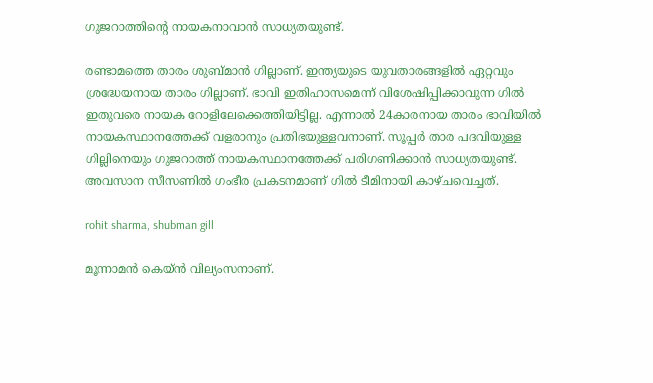ഗുജറാത്തിന്റെ നായകനാവാന്‍ സാധ്യതയുണ്ട്.

രണ്ടാമത്തെ താരം ശുബ്മാന്‍ ഗില്ലാണ്. ഇന്ത്യയുടെ യുവതാരങ്ങളില്‍ ഏറ്റവും ശ്രദ്ധേയനായ താരം ഗില്ലാണ്. ഭാവി ഇതിഹാസമെന്ന് വിശേഷിപ്പിക്കാവുന്ന ഗില്‍ ഇതുവരെ നായക റോളിലേക്കെത്തിയിട്ടില്ല. എന്നാല്‍ 24കാരനായ താരം ഭാവിയില്‍ നായകസ്ഥാനത്തേക്ക് വളരാനും പ്രതിഭയുള്ളവനാണ്. സൂപ്പര്‍ താര പദവിയുള്ള ഗില്ലിനെയും ഗുജറാത്ത് നായകസ്ഥാനത്തേക്ക് പരിഗണിക്കാന്‍ സാധ്യതയുണ്ട്. അവസാന സീസണില്‍ ഗംഭീര പ്രകടനമാണ് ഗില്‍ ടീമിനായി കാഴ്ചവെച്ചത്.

rohit sharma, shubman gill

മൂന്നാമന്‍ കെയ്ന്‍ വില്യംസനാണ്.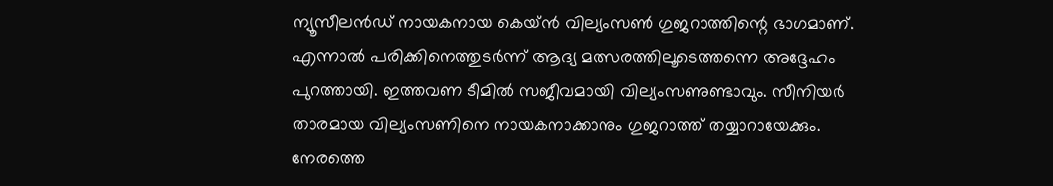ന്യൂസീലന്‍ഡ് നായകനായ കെയ്ന്‍ വില്യംസണ്‍ ഗുജറാത്തിന്റെ ഭാഗമാണ്. എന്നാല്‍ പരിക്കിനെത്തുടര്‍ന്ന് ആദ്യ മത്സരത്തിലൂടെത്തന്നെ അദ്ദേഹം പുറത്തായി. ഇത്തവണ ടീമില്‍ സജീവമായി വില്യംസണുണ്ടാവും. സീനിയര്‍ താരമായ വില്യംസണിനെ നായകനാക്കാനും ഗുജറാത്ത് തയ്യാറായേക്കും. നേരത്തെ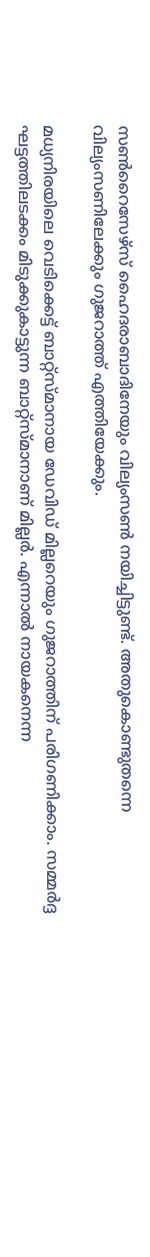സണ്‍റൈസേഴ്‌സ് ഹൈദരാബാദിനേയും വില്യംസണ്‍ നയിച്ചിട്ടുണ്ട്. അതുകൊണ്ടുതന്നെ വില്യംസണിലേക്കും ഗുജറാത്ത് എത്തിയേക്കും.

മധ്യനിരയിലെ വെടിക്കെട്ട് ബാറ്റ്‌സ്മാനായ ഡേവിഡ് മില്ലറെയും ഗുജറാത്തിന് പരിഗണിക്കാം. സമ്മര്‍ദ്ദ ഘട്ടത്തിലടക്കം മിടുക്കുകാട്ടുന്ന ബാറ്റ്‌സ്മാനാണ് മില്ലര്‍. എന്നാല്‍ നായകനെന്ന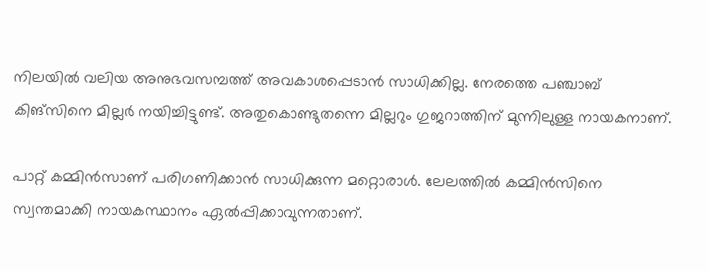നിലയില്‍ വലിയ അനുഭവസമ്പത്ത് അവകാശപ്പെടാന്‍ സാധിക്കില്ല. നേരത്തെ പഞ്ചാബ് കിങ്‌സിനെ മില്ലര്‍ നയിച്ചിട്ടുണ്ട്. അതുകൊണ്ടുതന്നെ മില്ലറും ഗുജറാത്തിന് മുന്നിലുള്ള നായകനാണ്.

പാറ്റ് കമ്മിന്‍സാണ് പരിഗണിക്കാന്‍ സാധിക്കുന്ന മറ്റൊരാള്‍. ലേലത്തില്‍ കമ്മിന്‍സിനെ സ്വന്തമാക്കി നായകസ്ഥാനം ഏല്‍പ്പിക്കാവുന്നതാണ്.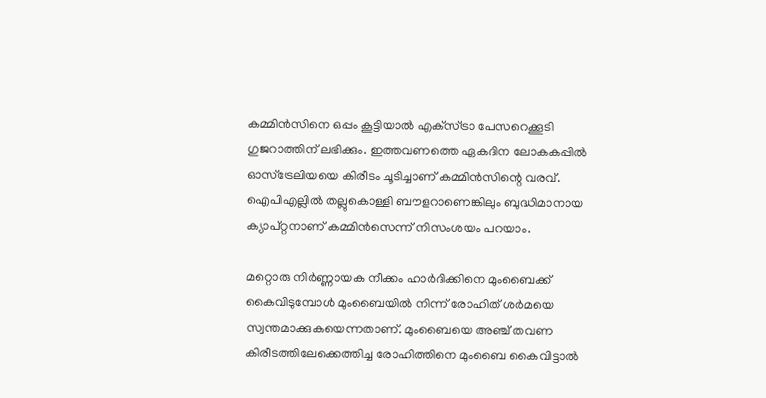കമ്മിന്‍സിനെ ഒപ്പം കൂട്ടിയാല്‍ എക്‌സ്ട്രാ പേസറെക്കൂടി ഗുജറാത്തിന് ലഭിക്കും. ഇത്തവണത്തെ ഏകദിന ലോകകപ്പില്‍ ഓസ്‌ട്രേലിയയെ കിരീടം ചൂടിച്ചാണ് കമ്മിന്‍സിന്റെ വരവ്. ഐപിഎല്ലില്‍ തല്ലുകൊള്ളി ബൗളറാണെങ്കിലും ബുദ്ധിമാനായ ക്യാപ്റ്റനാണ് കമ്മിന്‍സെന്ന് നിസംശയം പറയാം.

മറ്റൊരു നിര്‍ണ്ണായക നീക്കം ഹാര്‍ദിക്കിനെ മുംബൈക്ക് കൈവിടുമ്പോള്‍ മുംബൈയില്‍ നിന്ന് രോഹിത് ശര്‍മയെ സ്വന്തമാക്കുകയെന്നതാണ്. മുംബൈയെ അഞ്ച് തവണ കിരീടത്തിലേക്കെത്തിച്ച രോഹിത്തിനെ മുംബൈ കൈവിട്ടാല്‍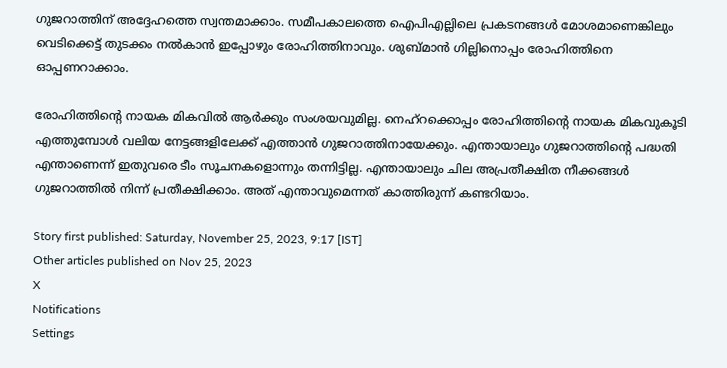ഗുജറാത്തിന് അദ്ദേഹത്തെ സ്വന്തമാക്കാം. സമീപകാലത്തെ ഐപിഎല്ലിലെ പ്രകടനങ്ങള്‍ മോശമാണെങ്കിലും വെടിക്കെട്ട് തുടക്കം നല്‍കാന്‍ ഇപ്പോഴും രോഹിത്തിനാവും. ശുബ്മാന്‍ ഗില്ലിനൊപ്പം രോഹിത്തിനെ ഓപ്പണറാക്കാം.

രോഹിത്തിന്റെ നായക മികവില്‍ ആര്‍ക്കും സംശയവുമില്ല. നെഹ്‌റക്കൊപ്പം രോഹിത്തിന്റെ നായക മികവുകൂടി എത്തുമ്പോള്‍ വലിയ നേട്ടങ്ങളിലേക്ക് എത്താന്‍ ഗുജറാത്തിനായേക്കും. എന്തായാലും ഗുജറാത്തിന്റെ പദ്ധതി എന്താണെന്ന് ഇതുവരെ ടീം സൂചനകളൊന്നും തന്നിട്ടില്ല. എന്തായാലും ചില അപ്രതീക്ഷിത നീക്കങ്ങള്‍ ഗുജറാത്തില്‍ നിന്ന് പ്രതീക്ഷിക്കാം. അത് എന്താവുമെന്നത് കാത്തിരുന്ന് കണ്ടറിയാം.

Story first published: Saturday, November 25, 2023, 9:17 [IST]
Other articles published on Nov 25, 2023
X
Notifications
Settings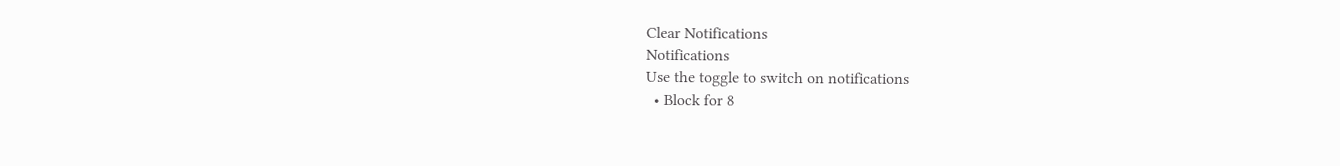Clear Notifications
Notifications
Use the toggle to switch on notifications
  • Block for 8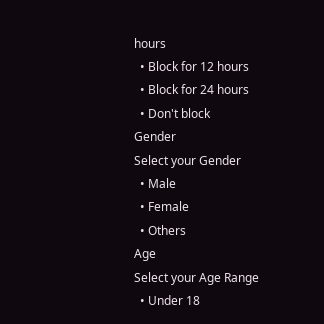hours
  • Block for 12 hours
  • Block for 24 hours
  • Don't block
Gender
Select your Gender
  • Male
  • Female
  • Others
Age
Select your Age Range
  • Under 18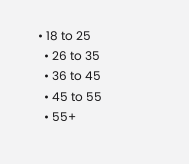• 18 to 25
  • 26 to 35
  • 36 to 45
  • 45 to 55
  • 55+